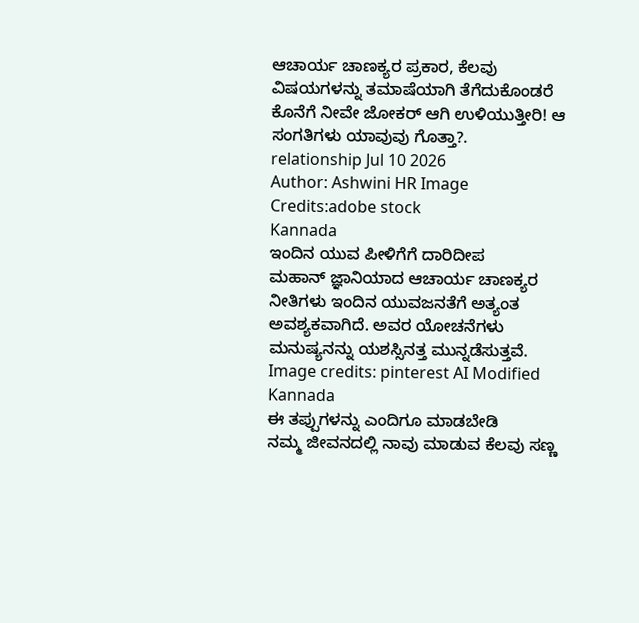ಆಚಾರ್ಯ ಚಾಣಕ್ಯರ ಪ್ರಕಾರ, ಕೆಲವು ವಿಷಯಗಳನ್ನು ತಮಾಷೆಯಾಗಿ ತೆಗೆದುಕೊಂಡರೆ ಕೊನೆಗೆ ನೀವೇ ಜೋಕರ್ ಆಗಿ ಉಳಿಯುತ್ತೀರಿ! ಆ ಸಂಗತಿಗಳು ಯಾವುವು ಗೊತ್ತಾ?.
relationship Jul 10 2026
Author: Ashwini HR Image Credits:adobe stock
Kannada
ಇಂದಿನ ಯುವ ಪೀಳಿಗೆಗೆ ದಾರಿದೀಪ
ಮಹಾನ್ ಜ್ಞಾನಿಯಾದ ಆಚಾರ್ಯ ಚಾಣಕ್ಯರ ನೀತಿಗಳು ಇಂದಿನ ಯುವಜನತೆಗೆ ಅತ್ಯಂತ ಅವಶ್ಯಕವಾಗಿದೆ. ಅವರ ಯೋಚನೆಗಳು ಮನುಷ್ಯನನ್ನು ಯಶಸ್ಸಿನತ್ತ ಮುನ್ನಡೆಸುತ್ತವೆ.
Image credits: pinterest AI Modified
Kannada
ಈ ತಪ್ಪುಗಳನ್ನು ಎಂದಿಗೂ ಮಾಡಬೇಡಿ
ನಮ್ಮ ಜೀವನದಲ್ಲಿ ನಾವು ಮಾಡುವ ಕೆಲವು ಸಣ್ಣ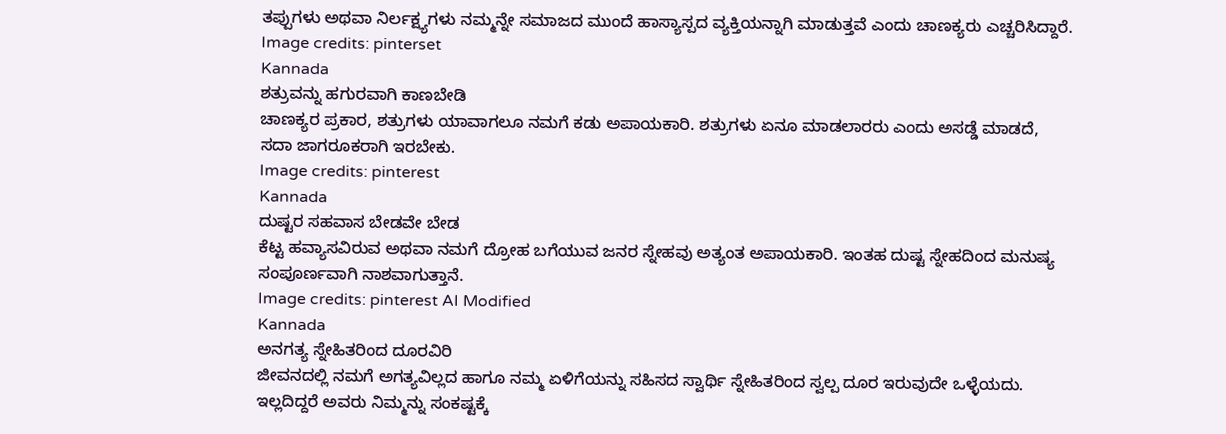ತಪ್ಪುಗಳು ಅಥವಾ ನಿರ್ಲಕ್ಷ್ಯಗಳು ನಮ್ಮನ್ನೇ ಸಮಾಜದ ಮುಂದೆ ಹಾಸ್ಯಾಸ್ಪದ ವ್ಯಕ್ತಿಯನ್ನಾಗಿ ಮಾಡುತ್ತವೆ ಎಂದು ಚಾಣಕ್ಯರು ಎಚ್ಚರಿಸಿದ್ದಾರೆ.
Image credits: pinterset
Kannada
ಶತ್ರುವನ್ನು ಹಗುರವಾಗಿ ಕಾಣಬೇಡಿ
ಚಾಣಕ್ಯರ ಪ್ರಕಾರ, ಶತ್ರುಗಳು ಯಾವಾಗಲೂ ನಮಗೆ ಕಡು ಅಪಾಯಕಾರಿ. ಶತ್ರುಗಳು ಏನೂ ಮಾಡಲಾರರು ಎಂದು ಅಸಡ್ಡೆ ಮಾಡದೆ, ಸದಾ ಜಾಗರೂಕರಾಗಿ ಇರಬೇಕು.
Image credits: pinterest
Kannada
ದುಷ್ಟರ ಸಹವಾಸ ಬೇಡವೇ ಬೇಡ
ಕೆಟ್ಟ ಹವ್ಯಾಸವಿರುವ ಅಥವಾ ನಮಗೆ ದ್ರೋಹ ಬಗೆಯುವ ಜನರ ಸ್ನೇಹವು ಅತ್ಯಂತ ಅಪಾಯಕಾರಿ. ಇಂತಹ ದುಷ್ಟ ಸ್ನೇಹದಿಂದ ಮನುಷ್ಯ ಸಂಪೂರ್ಣವಾಗಿ ನಾಶವಾಗುತ್ತಾನೆ.
Image credits: pinterest AI Modified
Kannada
ಅನಗತ್ಯ ಸ್ನೇಹಿತರಿಂದ ದೂರವಿರಿ
ಜೀವನದಲ್ಲಿ ನಮಗೆ ಅಗತ್ಯವಿಲ್ಲದ ಹಾಗೂ ನಮ್ಮ ಏಳಿಗೆಯನ್ನು ಸಹಿಸದ ಸ್ವಾರ್ಥಿ ಸ್ನೇಹಿತರಿಂದ ಸ್ವಲ್ಪ ದೂರ ಇರುವುದೇ ಒಳ್ಳೆಯದು. ಇಲ್ಲದಿದ್ದರೆ ಅವರು ನಿಮ್ಮನ್ನು ಸಂಕಷ್ಟಕ್ಕೆ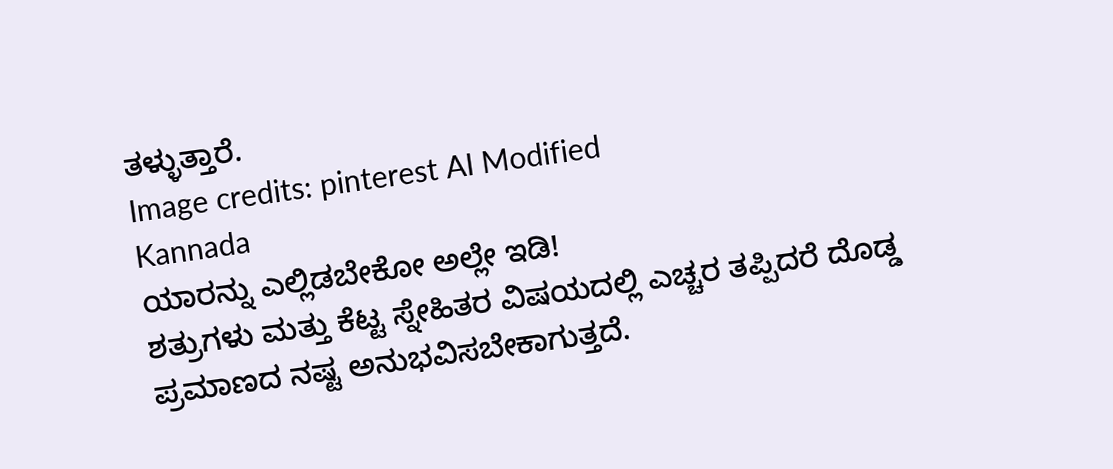ತಳ್ಳುತ್ತಾರೆ.
Image credits: pinterest AI Modified
Kannada
ಯಾರನ್ನು ಎಲ್ಲಿಡಬೇಕೋ ಅಲ್ಲೇ ಇಡಿ!
ಶತ್ರುಗಳು ಮತ್ತು ಕೆಟ್ಟ ಸ್ನೇಹಿತರ ವಿಷಯದಲ್ಲಿ ಎಚ್ಚರ ತಪ್ಪಿದರೆ ದೊಡ್ಡ ಪ್ರಮಾಣದ ನಷ್ಟ ಅನುಭವಿಸಬೇಕಾಗುತ್ತದೆ.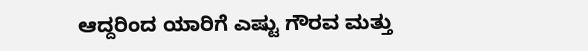ಆದ್ದರಿಂದ ಯಾರಿಗೆ ಎಷ್ಟು ಗೌರವ ಮತ್ತು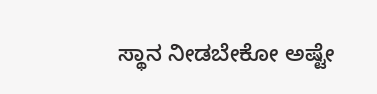ಸ್ಥಾನ ನೀಡಬೇಕೋ ಅಷ್ಟೇ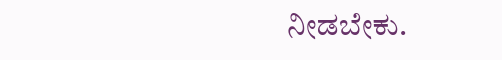ನೀಡಬೇಕು.